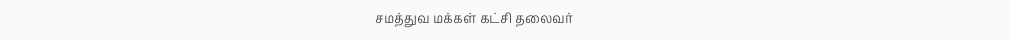சமத்துவ மக்கள் கட்சி தலைவர்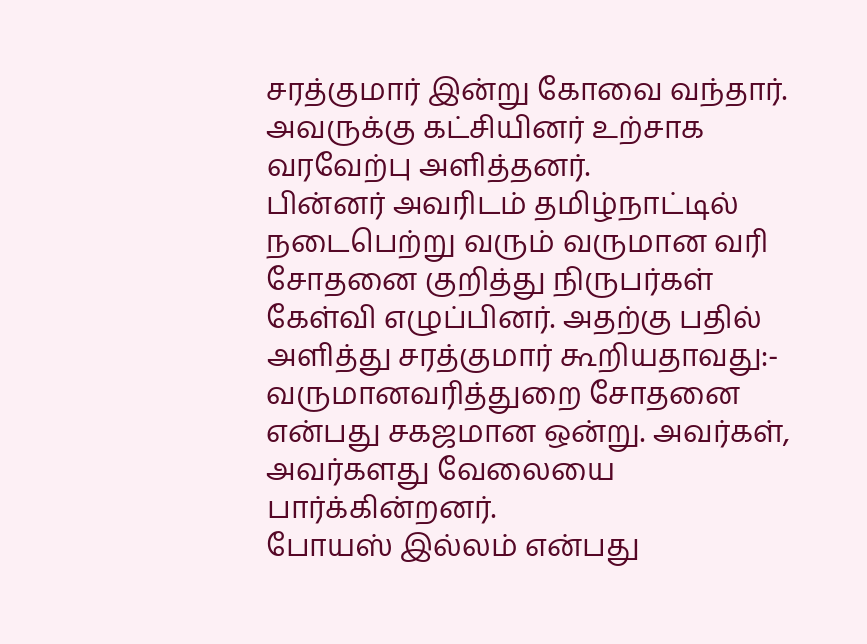சரத்குமார் இன்று கோவை வந்தார். அவருக்கு கட்சியினர் உற்சாக வரவேற்பு அளித்தனர்.
பின்னர் அவரிடம் தமிழ்நாட்டில் நடைபெற்று வரும் வருமான வரி சோதனை குறித்து நிருபர்கள் கேள்வி எழுப்பினர். அதற்கு பதில் அளித்து சரத்குமார் கூறியதாவது:-
வருமானவரித்துறை சோதனை என்பது சகஜமான ஒன்று. அவர்கள், அவர்களது வேலையை பார்க்கின்றனர்.
போயஸ் இல்லம் என்பது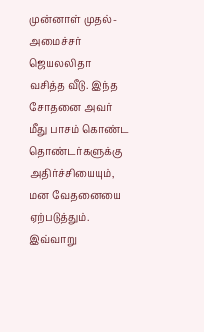முன்னாள் முதல்-அமைச்சர் ஜெயலலிதா வசித்த வீடு. இந்த சோதனை அவர் மீது பாசம் கொண்ட தொண்டர்களுக்கு அதிர்ச்சியையும், மன வேதனையை ஏற்படுத்தும்.
இவ்வாறு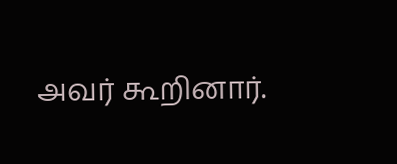அவர் கூறினார்.